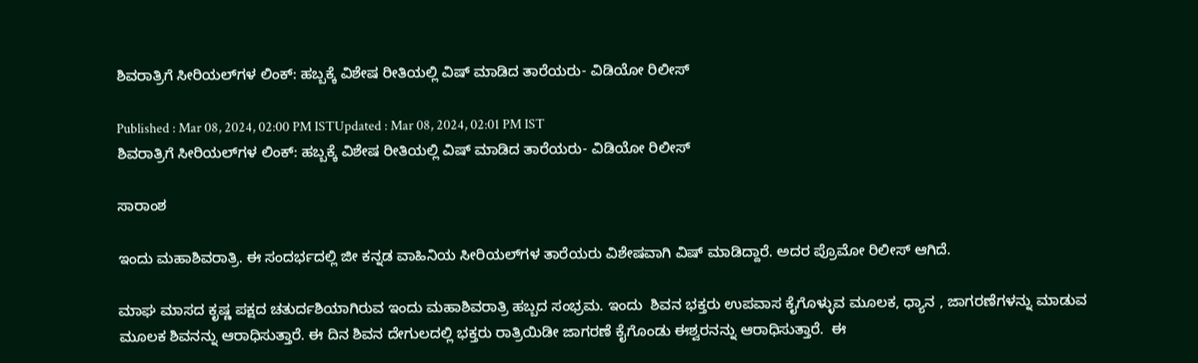ಶಿವರಾತ್ರಿಗೆ ಸೀರಿಯಲ್‌ಗಳ ಲಿಂಕ್‌: ಹಬ್ಬಕ್ಕೆ ವಿಶೇಷ ರೀತಿಯಲ್ಲಿ ವಿಷ್‌ ಮಾಡಿದ ತಾರೆಯರು- ವಿಡಿಯೋ ರಿಲೀಸ್‌

Published : Mar 08, 2024, 02:00 PM ISTUpdated : Mar 08, 2024, 02:01 PM IST
ಶಿವರಾತ್ರಿಗೆ ಸೀರಿಯಲ್‌ಗಳ ಲಿಂಕ್‌: ಹಬ್ಬಕ್ಕೆ ವಿಶೇಷ ರೀತಿಯಲ್ಲಿ ವಿಷ್‌ ಮಾಡಿದ ತಾರೆಯರು- ವಿಡಿಯೋ ರಿಲೀಸ್‌

ಸಾರಾಂಶ

ಇಂದು ಮಹಾಶಿವರಾತ್ರಿ. ಈ ಸಂದರ್ಭದಲ್ಲಿ ಜೀ ಕನ್ನಡ ವಾಹಿನಿಯ ಸೀರಿಯಲ್‌ಗಳ ತಾರೆಯರು ವಿಶೇಷವಾಗಿ ವಿಷ್‌ ಮಾಡಿದ್ದಾರೆ. ಅದರ ಪ್ರೊಮೋ ರಿಲೀಸ್‌ ಆಗಿದೆ.

ಮಾಘ ಮಾಸದ ಕೃಷ್ಣ ಪಕ್ಷದ ಚತುರ್ದಶಿಯಾಗಿರುವ ಇಂದು ಮಹಾಶಿವರಾತ್ರಿ ಹಬ್ಬದ ಸಂಭ್ರಮ. ಇಂದು  ಶಿವನ ಭಕ್ತರು ಉಪವಾಸ ಕೈಗೊಳ್ಳುವ ಮೂಲಕ, ಧ್ಯಾನ , ಜಾಗರಣೆಗಳನ್ನು ಮಾಡುವ ಮೂಲಕ ಶಿವನನ್ನು ಆರಾಧಿಸುತ್ತಾರೆ. ಈ ದಿನ ಶಿವನ ದೇಗುಲದಲ್ಲಿ ಭಕ್ತರು ರಾತ್ರಿಯಿಡೀ ಜಾಗರಣೆ ಕೈಗೊಂಡು ಈಶ್ವರನನ್ನು ಆರಾಧಿಸುತ್ತಾರೆ.  ಈ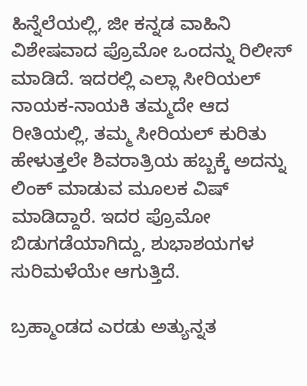ಹಿನ್ನೆಲೆಯಲ್ಲಿ, ಜೀ ಕನ್ನಡ ವಾಹಿನಿ ವಿಶೇಷವಾದ ಪ್ರೊಮೋ ಒಂದನ್ನು ರಿಲೀಸ್‌ ಮಾಡಿದೆ. ಇದರಲ್ಲಿ ಎಲ್ಲಾ ಸೀರಿಯಲ್‌ ನಾಯಕ-ನಾಯಕಿ ತಮ್ಮದೇ ಆದ ರೀತಿಯಲ್ಲಿ, ತಮ್ಮ ಸೀರಿಯಲ್‌ ಕುರಿತು ಹೇಳುತ್ತಲೇ ಶಿವರಾತ್ರಿಯ ಹಬ್ಬಕ್ಕೆ ಅದನ್ನು ಲಿಂಕ್‌ ಮಾಡುವ ಮೂಲಕ ವಿಷ್‌ ಮಾಡಿದ್ದಾರೆ. ಇದರ ಪ್ರೊಮೋ ಬಿಡುಗಡೆಯಾಗಿದ್ದು, ಶುಭಾಶಯಗಳ ಸುರಿಮಳೆಯೇ ಆಗುತ್ತಿದೆ.

ಬ್ರಹ್ಮಾಂಡದ ಎರಡು ಅತ್ಯುನ್ನತ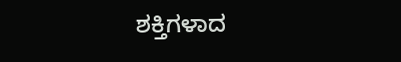ಶಕ್ತಿಗಳಾದ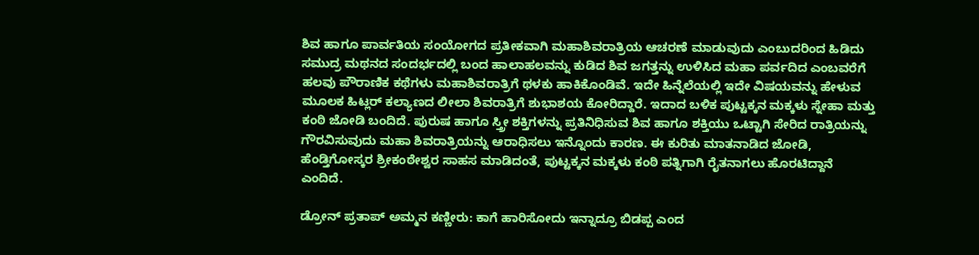ಶಿವ ಹಾಗೂ ಪಾರ್ವತಿಯ ಸಂಯೋಗದ ಪ್ರತೀಕವಾಗಿ ಮಹಾಶಿವರಾತ್ರಿಯ ಆಚರಣೆ ಮಾಡುವುದು ಎಂಬುದರಿಂದ ಹಿಡಿದು ಸಮುದ್ರ ಮಥನದ ಸಂದರ್ಭದಲ್ಲಿ ಬಂದ ಹಾಲಾಹಲವನ್ನು ಕುಡಿದ ಶಿವ ಜಗತ್ತನ್ನು ಉಳಿಸಿದ ಮಹಾ ಪರ್ವದಿದ ಎಂಬವರೆಗೆ ಹಲವು ಪೌರಾಣಿಕ ಕಥೆಗಳು ಮಹಾಶಿವರಾತ್ರಿಗೆ ಥಳಕು ಹಾಕಿಕೊಂಡಿವೆ. ಇದೇ ಹಿನ್ನೆಲೆಯಲ್ಲಿ ಇದೇ ವಿಷಯವನ್ನು ಹೇಳುವ ಮೂಲಕ ಹಿಟ್ಲರ್‌ ಕಲ್ಯಾಣದ ಲೀಲಾ ಶಿವರಾತ್ರಿಗೆ ಶುಭಾಶಯ ಕೋರಿದ್ದಾರೆ. ಇದಾದ ಬಳಿಕ ಪುಟ್ಟಕ್ಕನ ಮಕ್ಕಳು ಸ್ನೇಹಾ ಮತ್ತು ಕಂಠಿ ಜೋಡಿ ಬಂದಿದೆ. ಪುರುಷ ಹಾಗೂ ಸ್ತ್ರೀ ಶಕ್ತಿಗಳನ್ನು ಪ್ರತಿನಿಧಿಸುವ ಶಿವ ಹಾಗೂ ಶಕ್ತಿಯು ಒಟ್ಟಾಗಿ ಸೇರಿದ ರಾತ್ರಿಯನ್ನು ಗೌರವಿಸುವುದು ಮಹಾ ಶಿವರಾತ್ರಿಯನ್ನು ಆರಾಧಿಸಲು ಇನ್ನೊಂದು ಕಾರಣ. ಈ ಕುರಿತು ಮಾತನಾಡಿದ ಜೋಡಿ, ಹೆಂಡ್ತಿಗೋಸ್ಕರ ಶ್ರೀಕಂಠೇಶ್ವರ ಸಾಹಸ ಮಾಡಿದಂತೆ, ಪುಟ್ಟಕ್ಕನ ಮಕ್ಕಳು ಕಂಠಿ ಪತ್ನಿಗಾಗಿ ರೈತನಾಗಲು ಹೊರಟಿದ್ದಾನೆ ಎಂದಿದೆ.

ಡ್ರೋನ್‌ ಪ್ರತಾಪ್‌ ಅಮ್ಮನ ಕಣ್ಣೀರು: ಕಾಗೆ ಹಾರಿಸೋದು ಇನ್ನಾದ್ರೂ ಬಿಡಪ್ಪ ಎಂದ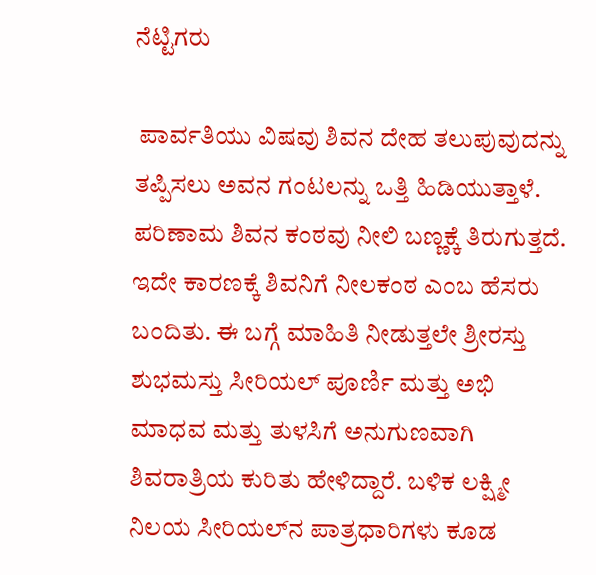ನೆಟ್ಟಿಗರು

 ಪಾರ್ವತಿಯು ವಿಷವು ಶಿವನ ದೇಹ ತಲುಪುವುದನ್ನು ತಪ್ಪಿಸಲು ಅವನ ಗಂಟಲನ್ನು ಒತ್ತಿ ಹಿಡಿಯುತ್ತಾಳೆ. ಪರಿಣಾಮ ಶಿವನ ಕಂಠವು ನೀಲಿ ಬಣ್ಣಕ್ಕೆ ತಿರುಗುತ್ತದೆ. ಇದೇ ಕಾರಣಕ್ಕೆ ಶಿವನಿಗೆ ನೀಲಕಂಠ ಎಂಬ ಹೆಸರು ಬಂದಿತು. ಈ ಬಗ್ಗೆ ಮಾಹಿತಿ ನೀಡುತ್ತಲೇ ಶ್ರೀರಸ್ತು ಶುಭಮಸ್ತು ಸೀರಿಯಲ್‌ ಪೂರ್ಣಿ ಮತ್ತು ಅಭಿ ಮಾಧವ ಮತ್ತು ತುಳಸಿಗೆ ಅನುಗುಣವಾಗಿ ಶಿವರಾತ್ರಿಯ ಕುರಿತು ಹೇಳಿದ್ದಾರೆ. ಬಳಿಕ ಲಕ್ಷ್ಮೀ ನಿಲಯ ಸೀರಿಯಲ್‌ನ ಪಾತ್ರಧಾರಿಗಳು ಕೂಡ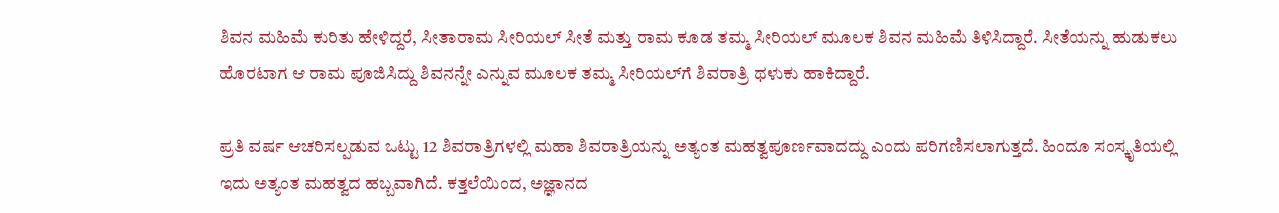ಶಿವನ ಮಹಿಮೆ ಕುರಿತು ಹೇಳಿದ್ದರೆ, ಸೀತಾರಾಮ ಸೀರಿಯಲ್‌ ಸೀತೆ ಮತ್ತು ರಾಮ ಕೂಡ ತಮ್ಮ ಸೀರಿಯಲ್‌ ಮೂಲಕ ಶಿವನ ಮಹಿಮೆ ತಿಳಿಸಿದ್ದಾರೆ. ಸೀತೆಯನ್ನು ಹುಡುಕಲು ಹೊರಟಾಗ ಆ ರಾಮ ಪೂಜಿಸಿದ್ದು ಶಿವನನ್ನೇ ಎನ್ನುವ ಮೂಲಕ ತಮ್ಮ ಸೀರಿಯಲ್‌ಗೆ ಶಿವರಾತ್ರಿ ಥಳುಕು ಹಾಕಿದ್ದಾರೆ.

ಪ್ರತಿ ವರ್ಷ ಆಚರಿಸಲ್ಪಡುವ ಒಟ್ಟು 12 ಶಿವರಾತ್ರಿಗಳಲ್ಲಿ ಮಹಾ ಶಿವರಾತ್ರಿಯನ್ನು ಅತ್ಯಂತ ಮಹತ್ವಪೂರ್ಣವಾದದ್ದು ಎಂದು ಪರಿಗಣಿಸಲಾಗುತ್ತದೆ. ಹಿಂದೂ ಸಂಸ್ಕೃತಿಯಲ್ಲಿ ಇದು ಅತ್ಯಂತ ಮಹತ್ವದ ಹಬ್ಬವಾಗಿದೆ. ಕತ್ತಲೆಯಿಂದ, ಅಜ್ಞಾನದ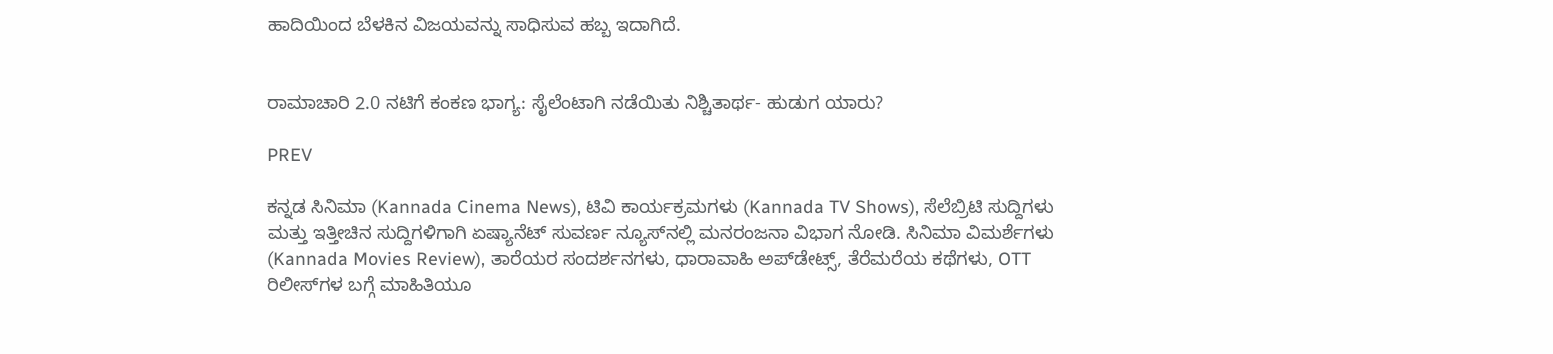ಹಾದಿಯಿಂದ ಬೆಳಕಿನ ವಿಜಯವನ್ನು ಸಾಧಿಸುವ ಹಬ್ಬ ಇದಾಗಿದೆ.


ರಾಮಾಚಾರಿ 2.0 ನಟಿಗೆ ಕಂಕಣ ಭಾಗ್ಯ: ಸೈಲೆಂಟಾಗಿ ನಡೆಯಿತು ನಿಶ್ಚಿತಾರ್ಥ- ಹುಡುಗ ಯಾರು?

PREV

ಕನ್ನಡ ಸಿನಿಮಾ (Kannada Cinema News), ಟಿವಿ ಕಾರ್ಯಕ್ರಮಗಳು (Kannada TV Shows), ಸೆಲೆಬ್ರಿಟಿ ಸುದ್ದಿಗಳು ಮತ್ತು ಇತ್ತೀಚಿನ ಸುದ್ದಿಗಳಿಗಾಗಿ ಏಷ್ಯಾನೆಟ್ ಸುವರ್ಣ ನ್ಯೂಸ್‌ನಲ್ಲಿ ಮನರಂಜನಾ ವಿಭಾಗ ನೋಡಿ. ಸಿನಿಮಾ ವಿಮರ್ಶೆಗಳು (Kannada Movies Review), ತಾರೆಯರ ಸಂದರ್ಶನಗಳು, ಧಾರಾವಾಹಿ ಅಪ್‌ಡೇಟ್ಸ್‌, ತೆರೆಮರೆಯ ಕಥೆಗಳು, OTT ರಿಲೀಸ್‌ಗಳ ಬಗ್ಗೆ ಮಾಹಿತಿಯೂ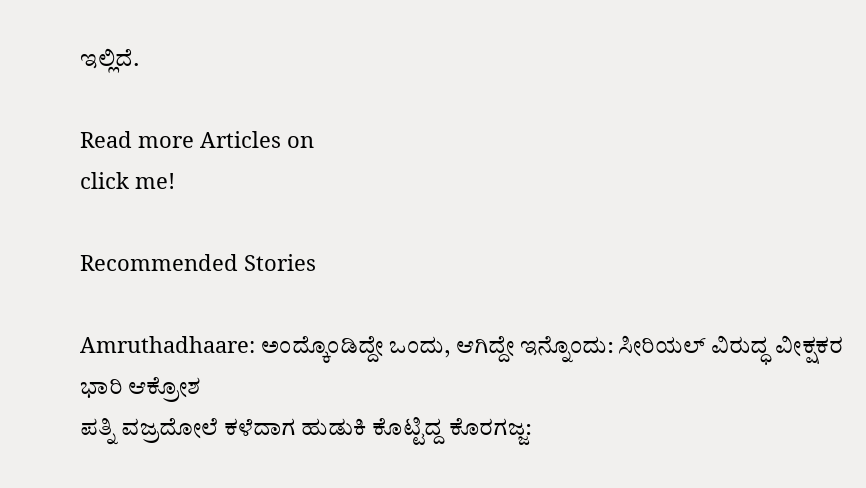ಇಲ್ಲಿದೆ.

Read more Articles on
click me!

Recommended Stories

Amruthadhaare: ಅಂದ್ಕೊಂಡಿದ್ದೇ ಒಂದು, ಆಗಿದ್ದೇ ಇನ್ನೊಂದು: ಸೀರಿಯಲ್ ವಿರುದ್ಧ ವೀಕ್ಷಕರ ಭಾರಿ ಆಕ್ರೋಶ
ಪತ್ನಿ ವಜ್ರದೋಲೆ ಕಳೆದಾಗ ಹುಡುಕಿ ಕೊಟ್ಟಿದ್ದ ಕೊರಗಜ್ಜ: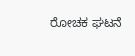ರೋಚಕ ಘಟನೆ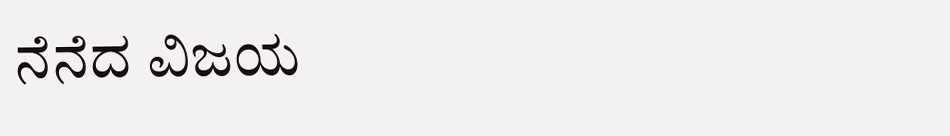ನೆನೆದ ವಿಜಯ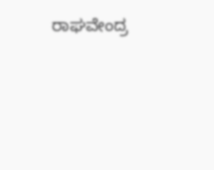ರಾಘವೇಂದ್ರ